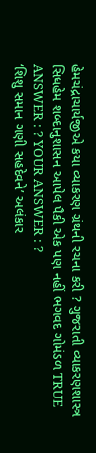હેમચંદ્રાચાર્યજીએ કયા વ્યાકરણ ગ્રંથની રચના કરી ? ગુજરાતી વ્યાકરણશાસ્ત્ર સિધહેમ શબ્દાનુશાસન આપેલ પૈકી એક પણ નહીં ભગવદ ગોમંડળ TRUE ANSWER : ? YOUR ANSWER : ?
‘શિશુ સમાન ગણી સહદેવને’ અલંકાર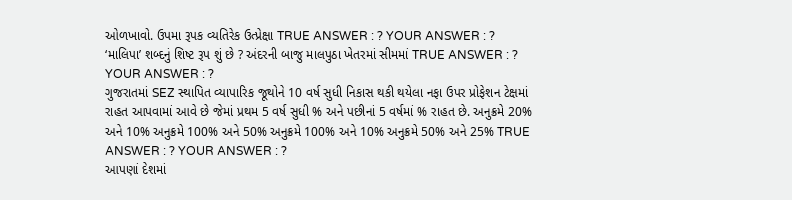ઓળખાવો. ઉપમા રૂપક વ્યતિરેક ઉત્પ્રેક્ષા TRUE ANSWER : ? YOUR ANSWER : ?
‘માલિપા’ શબ્દનું શિષ્ટ રૂપ શું છે ? અંદરની બાજુ માલપુઠા ખેતરમાં સીમમાં TRUE ANSWER : ? YOUR ANSWER : ?
ગુજરાતમાં SEZ સ્થાપિત વ્યાપારિક જૂથોને 10 વર્ષ સુધી નિકાસ થકી થયેલા નફા ઉપર પ્રોફેશન ટેક્ષમાં રાહત આપવામાં આવે છે જેમાં પ્રથમ 5 વર્ષ સુધી % અને પછીનાં 5 વર્ષમાં % રાહત છે. અનુક્રમે 20% અને 10% અનુક્રમે 100% અને 50% અનુક્રમે 100% અને 10% અનુક્રમે 50% અને 25% TRUE ANSWER : ? YOUR ANSWER : ?
આપણાં દેશમાં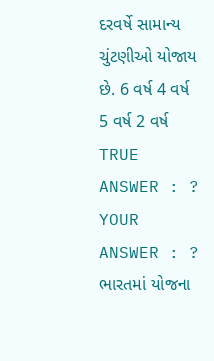દરવર્ષે સામાન્ય ચુંટણીઓ યોજાય છે. 6 વર્ષ 4 વર્ષ 5 વર્ષ 2 વર્ષ TRUE ANSWER : ? YOUR ANSWER : ?
ભારતમાં યોજના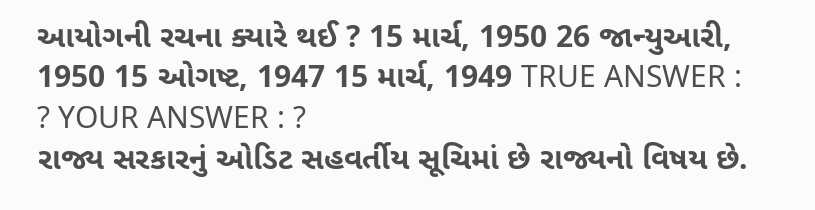આયોગની રચના ક્યારે થઈ ? 15 માર્ચ, 1950 26 જાન્યુઆરી, 1950 15 ઓગષ્ટ, 1947 15 માર્ચ, 1949 TRUE ANSWER : ? YOUR ANSWER : ?
રાજ્ય સરકારનું ઓડિટ સહવર્તીય સૂચિમાં છે રાજ્યનો વિષય છે.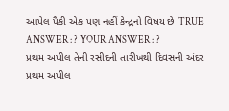આપેલ પૈકી એક પણ નહીં કેન્દ્રનો વિષય છે TRUE ANSWER : ? YOUR ANSWER : ?
પ્રથમ અપીલ તેની રસીદની તારીખથી દિવસની અંદર પ્રથમ અપીલ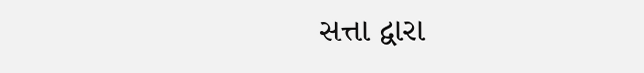સત્તા દ્વારા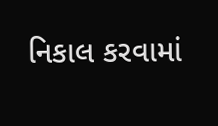નિકાલ કરવામાં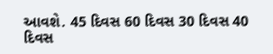આવશે. 45 દિવસ 60 દિવસ 30 દિવસ 40 દિવસ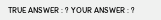TRUE ANSWER : ? YOUR ANSWER : ?